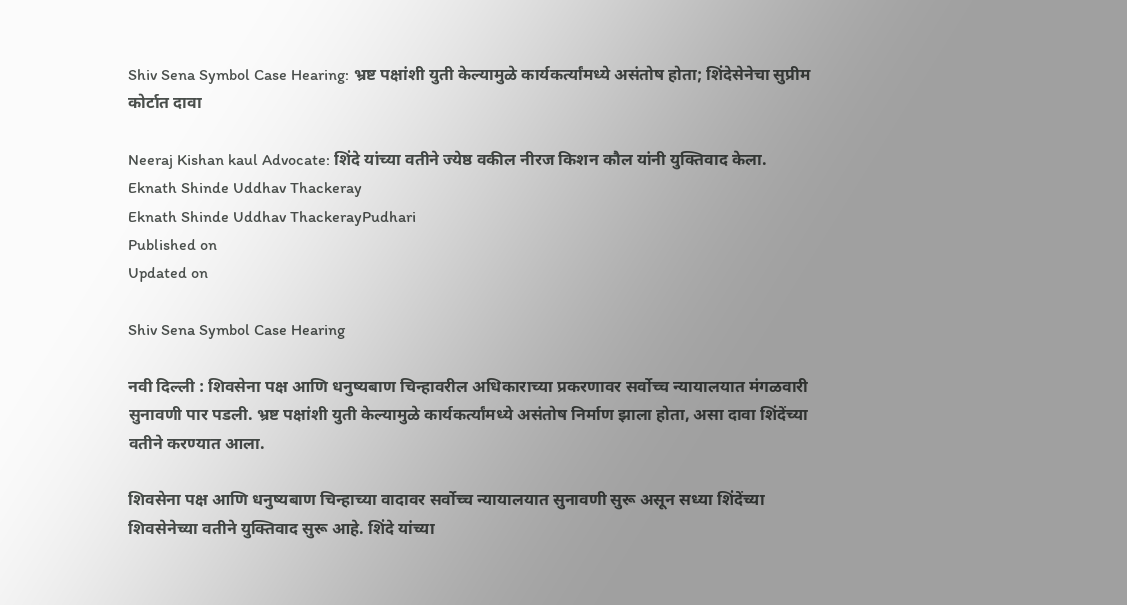Shiv Sena Symbol Case Hearing: भ्रष्ट पक्षांशी युती केल्यामुळे कार्यकर्त्यांमध्ये असंतोष होता; शिंदेसेनेचा सुप्रीम कोर्टात दावा

Neeraj Kishan kaul Advocate: शिंदे यांच्या वतीने ज्येष्ठ वकील नीरज किशन कौल यांनी युक्तिवाद केला.
Eknath Shinde Uddhav Thackeray
Eknath Shinde Uddhav ThackerayPudhari
Published on
Updated on

Shiv Sena Symbol Case Hearing

नवी दिल्ली : शिवसेना पक्ष आणि धनुष्यबाण चिन्हावरील अधिकाराच्या प्रकरणावर सर्वोच्च न्यायालयात मंगळवारी सुनावणी पार पडली. भ्रष्ट पक्षांशी युती केल्यामुळे कार्यकर्त्यांमध्ये असंतोष निर्माण झाला होता, असा दावा शिंदेंच्या वतीने करण्यात आला.

शिवसेना पक्ष आणि धनुष्यबाण चिन्हाच्या वादावर सर्वोच्च न्यायालयात सुनावणी सुरू असून सध्या शिंदेंच्या शिवसेनेच्या वतीने युक्तिवाद सुरू आहे. शिंदे यांच्या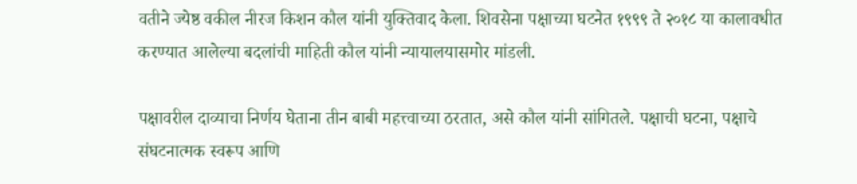वतीने ज्येष्ठ वकील नीरज किशन कौल यांनी युक्तिवाद केला. शिवसेना पक्षाच्या घटनेत १९९९ ते २०१८ या कालावधीत करण्यात आलेल्या बदलांची माहिती कौल यांनी न्यायालयासमोर मांडली.

पक्षावरील दाव्याचा निर्णय घेताना तीन बाबी महत्त्वाच्या ठरतात, असे कौल यांनी सांगितले. पक्षाची घटना, पक्षाचे संघटनात्मक स्वरूप आणि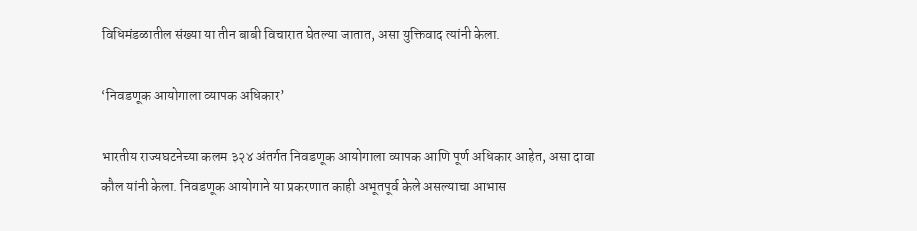विधिमंडळातील संख्या या तीन बाबी विचारात घेतल्या जातात, असा युक्तिवाद त्यांनी केला.

‘निवडणूक आयोगाला व्यापक अधिकार’

भारतीय राज्यघटनेच्या कलम ३२४ अंतर्गत निवडणूक आयोगाला व्यापक आणि पूर्ण अधिकार आहेत, असा दावा कौल यांनी केला. निवडणूक आयोगाने या प्रकरणात काही अभूतपूर्व केले असल्याचा आभास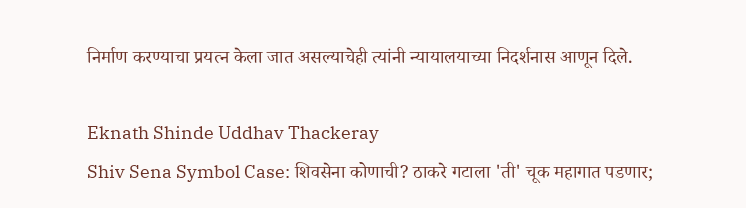निर्माण करण्याचा प्रयत्न केला जात असल्याचेही त्यांनी न्यायालयाच्या निदर्शनास आणून दिले.

Eknath Shinde Uddhav Thackeray
Shiv Sena Symbol Case: शिवसेना कोणाची? ठाकरे गटाला 'ती' चूक महागात पडणार;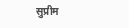सुप्रीम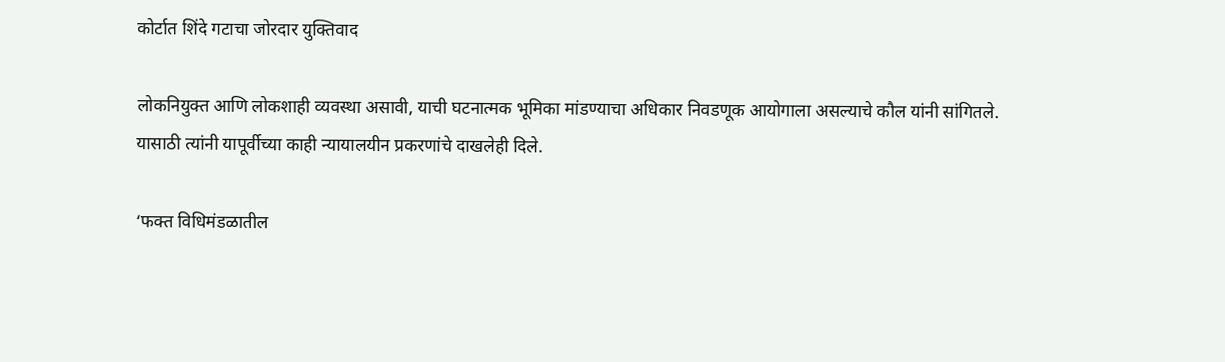कोर्टात शिंदे गटाचा जोरदार युक्तिवाद

लोकनियुक्त आणि लोकशाही व्यवस्था असावी, याची घटनात्मक भूमिका मांडण्याचा अधिकार निवडणूक आयोगाला असल्याचे कौल यांनी सांगितले. यासाठी त्यांनी यापूर्वीच्या काही न्यायालयीन प्रकरणांचे दाखलेही दिले.

‘फक्त विधिमंडळातील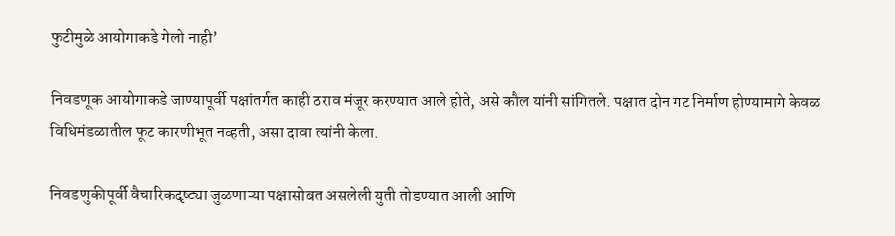फुटीमुळे आयोगाकडे गेलो नाही’

निवडणूक आयोगाकडे जाण्यापूर्वी पक्षांतर्गत काही ठराव मंजूर करण्यात आले होते, असे कौल यांनी सांगितले. पक्षात दोन गट निर्माण होण्यामागे केवळ विधिमंडळातील फूट कारणीभूत नव्हती, असा दावा त्यांनी केला.

निवडणुकीपूर्वी वैचारिकदृष्ट्या जुळणाऱ्या पक्षासोबत असलेली युती तोडण्यात आली आणि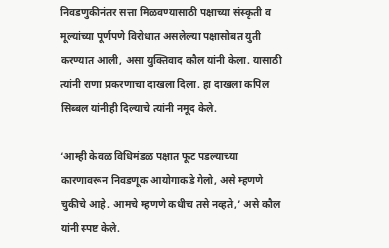निवडणुकीनंतर सत्ता मिळवण्यासाठी पक्षाच्या संस्कृती व मूल्यांच्या पूर्णपणे विरोधात असलेल्या पक्षासोबत युती करण्यात आली, असा युक्तिवाद कौल यांनी केला. यासाठी त्यांनी राणा प्रकरणाचा दाखला दिला. हा दाखला कपिल सिब्बल यांनीही दिल्याचे त्यांनी नमूद केले.

‘आम्ही केवळ विधिमंडळ पक्षात फूट पडल्याच्या कारणावरून निवडणूक आयोगाकडे गेलो, असे म्हणणे चुकीचे आहे. आमचे म्हणणे कधीच तसे नव्हते,’ असे कौल यांनी स्पष्ट केले.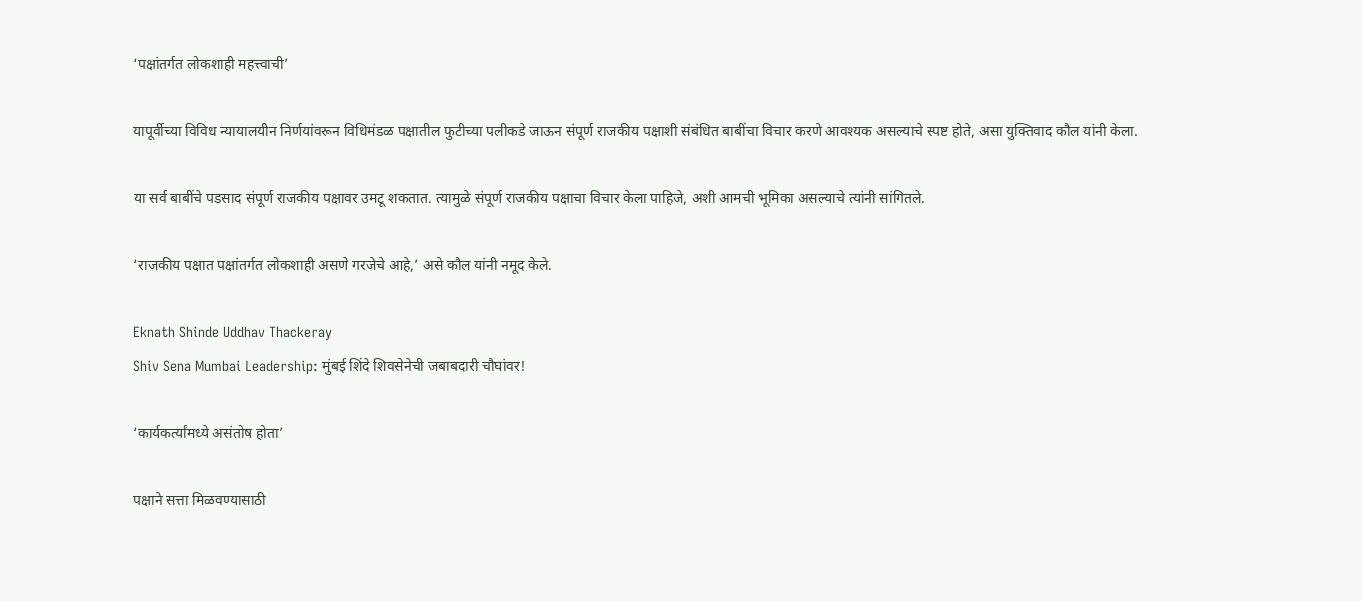‘पक्षांतर्गत लोकशाही महत्त्वाची’

यापूर्वीच्या विविध न्यायालयीन निर्णयांवरून विधिमंडळ पक्षातील फुटीच्या पलीकडे जाऊन संपूर्ण राजकीय पक्षाशी संबंधित बाबींचा विचार करणे आवश्यक असल्याचे स्पष्ट होते, असा युक्तिवाद कौल यांनी केला.

या सर्व बाबींचे पडसाद संपूर्ण राजकीय पक्षावर उमटू शकतात. त्यामुळे संपूर्ण राजकीय पक्षाचा विचार केला पाहिजे, अशी आमची भूमिका असल्याचे त्यांनी सांगितले.

‘राजकीय पक्षात पक्षांतर्गत लोकशाही असणे गरजेचे आहे,’ असे कौल यांनी नमूद केले.

Eknath Shinde Uddhav Thackeray
Shiv Sena Mumbai Leadership: मुंबई शिंदे शिवसेनेची जबाबदारी चौघांवर!

‘कार्यकर्त्यांमध्ये असंतोष होता’

पक्षाने सत्ता मिळवण्यासाठी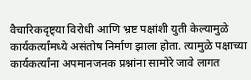वैचारिकदृष्ट्या विरोधी आणि भ्रष्ट पक्षांशी युती केल्यामुळे कार्यकर्त्यांमध्ये असंतोष निर्माण झाला होता. त्यामुळे पक्षाच्या कार्यकर्त्यांना अपमानजनक प्रश्नांना सामोरे जावे लागत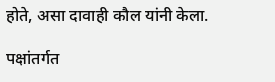होते, असा दावाही कौल यांनी केला.

पक्षांतर्गत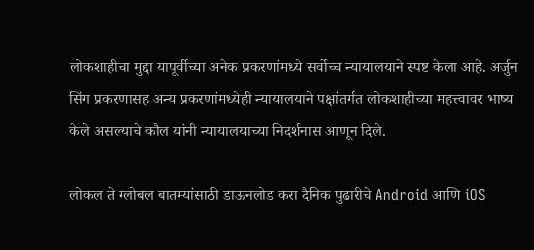लोकशाहीचा मुद्दा यापूर्वीच्या अनेक प्रकरणांमध्ये सर्वोच्च न्यायालयाने स्पष्ट केला आहे. अर्जुन सिंग प्रकरणासह अन्य प्रकरणांमध्येही न्यायालयाने पक्षांतर्गत लोकशाहीच्या महत्त्वावर भाष्य केले असल्याचे कौल यांनी न्यायालयाच्या निदर्शनास आणून दिले.

लोकल ते ग्लोबल बातम्यांसाठी डाऊनलोड करा दैनिक पुढारीचे Android आणि iOS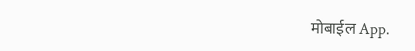मोबाईल App.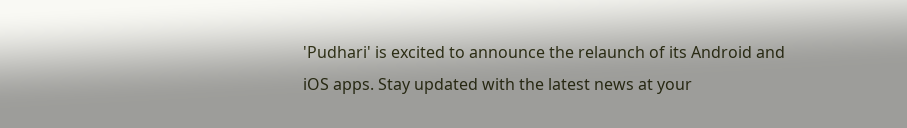'Pudhari' is excited to announce the relaunch of its Android and iOS apps. Stay updated with the latest news at your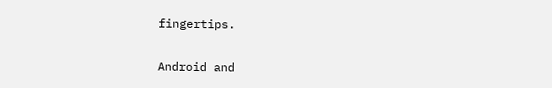fingertips.

Android and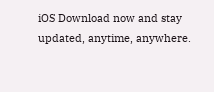iOS Download now and stay updated, anytime, anywhere.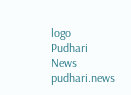logo
Pudhari News
pudhari.news